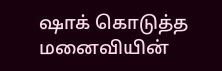ஷாக் கொடுத்த மனைவியின்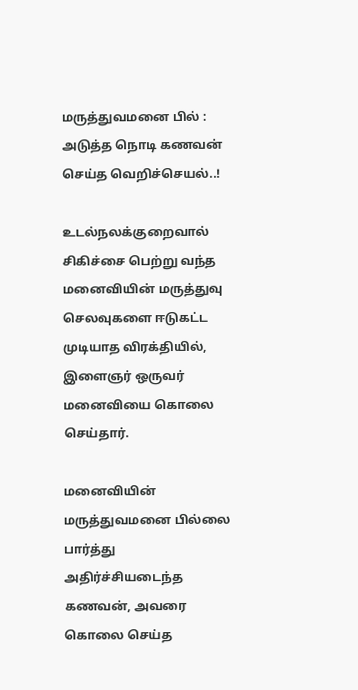மருத்துவமனை பில் : அடுத்த நொடி கணவன் செய்த வெறிச்செயல்..!

உடல்நலக்குறைவால் சிகிச்சை பெற்று வந்த மனைவியின் மருத்துவு செலவுகளை ஈடுகட்ட முடியாத விரக்தியில், இளைஞர் ஒருவர் மனைவியை கொலை செய்தார்.

மனைவியின் மருத்துவமனை பில்லை பார்த்து அதிர்ச்சியடைந்த கணவன், அவரை கொலை செய்த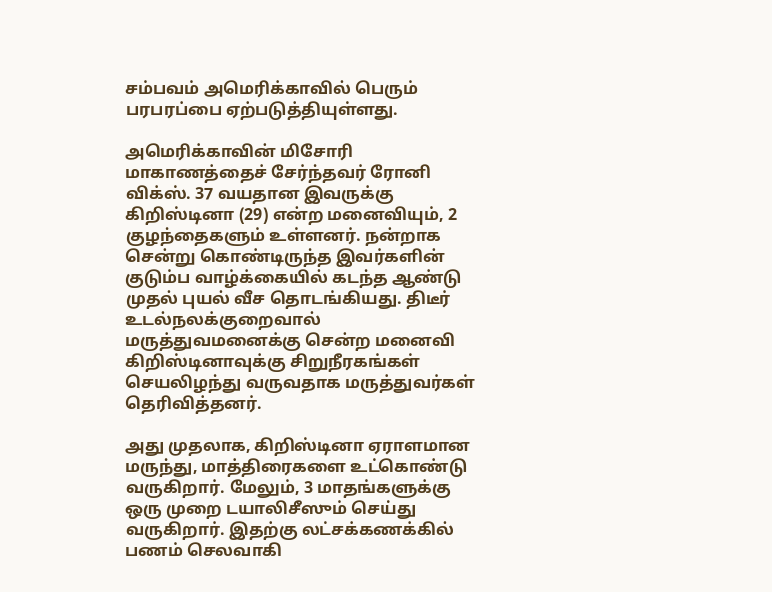சம்பவம் அமெரிக்காவில் பெரும் பரபரப்பை ஏற்படுத்தியுள்ளது.

அமெரிக்காவின் மிசோரி மாகாணத்தைச் சேர்ந்தவர் ரோனி விக்ஸ். 37 வயதான இவருக்கு கிறிஸ்டினா (29) என்ற மனைவியும், 2 குழந்தைகளும் உள்ளனர். நன்றாக சென்று கொண்டிருந்த இவர்களின் குடும்ப வாழ்க்கையில் கடந்த ஆண்டு முதல் புயல் வீச தொடங்கியது. திடீர் உடல்நலக்குறைவால் மருத்துவமனைக்கு சென்ற மனைவி கிறிஸ்டினாவுக்கு சிறுநீரகங்கள் செயலிழந்து வருவதாக மருத்துவர்கள் தெரிவித்தனர்.

அது முதலாக, கிறிஸ்டினா ஏராளமான மருந்து, மாத்திரைகளை உட்கொண்டு வருகிறார். மேலும், 3 மாதங்களுக்கு ஒரு முறை டயாலிசீஸும் செய்து வருகிறார். இதற்கு லட்சக்கணக்கில் பணம் செலவாகி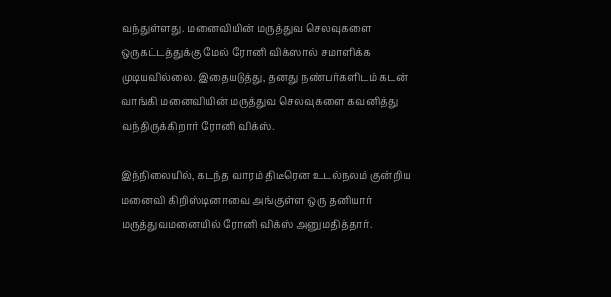வந்துள்ளது. மனைவியின் மருத்துவ செலவுகளை ஒருகட்டத்துக்கு மேல் ரோனி விக்ஸால் சமாளிக்க முடியவில்லை. இதையடுத்து, தனது நண்பர்களிடம் கடன் வாங்கி மனைவியின் மருத்துவ செலவுகளை கவனித்து வந்திருக்கிறார் ரோனி விக்ஸ்.

இந்நிலையில், கடந்த வாரம் திடீரென உடல்நலம் குன்றிய மனைவி கிறிஸ்டினாவை அங்குள்ள ஒரு தனியார் மருத்துவமனையில் ரோனி விக்ஸ் அனுமதித்தார்.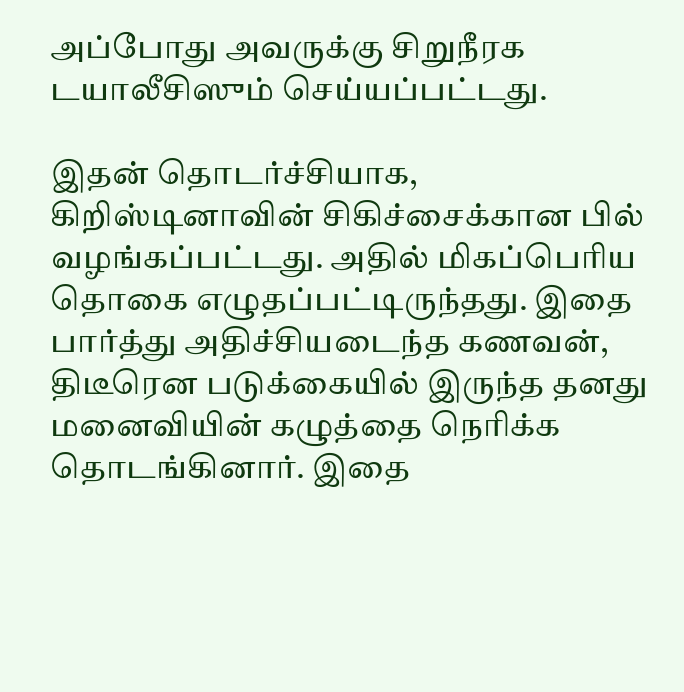அப்போது அவருக்கு சிறுநீரக டயாலீசிஸும் செய்யப்பட்டது.

இதன் தொடர்ச்சியாக, கிறிஸ்டினாவின் சிகிச்சைக்கான பில் வழங்கப்பட்டது. அதில் மிகப்பெரிய தொகை எழுதப்பட்டிருந்தது. இதை பார்த்து அதிச்சியடைந்த கணவன், திடீரென படுக்கையில் இருந்த தனது மனைவியின் கழுத்தை நெரிக்க தொடங்கினார். இதை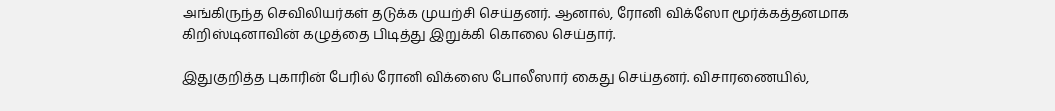அங்கிருந்த செவிலியர்கள் தடுக்க முயற்சி செய்தனர். ஆனால், ரோனி விக்ஸோ மூர்க்கத்தனமாக கிறிஸ்டினாவின் கழுத்தை பிடித்து இறுக்கி கொலை செய்தார்.

இதுகுறித்த புகாரின் பேரில் ரோனி விக்ஸை போலீஸார் கைது செய்தனர். விசாரணையில்,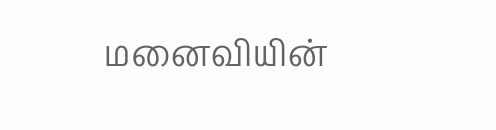மனைவியின்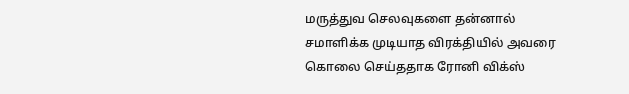மருத்துவ செலவுகளை தன்னால் சமாளிக்க முடியாத விரக்தியில் அவரை கொலை செய்ததாக ரோனி விக்ஸ்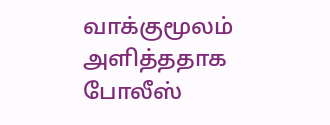வாக்குமூலம் அளித்ததாக போலீஸ்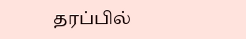தரப்பில்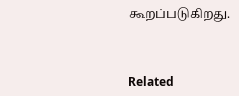கூறப்படுகிறது.



Related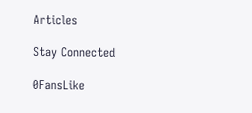Articles

Stay Connected

0FansLike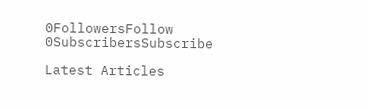0FollowersFollow
0SubscribersSubscribe

Latest Articles